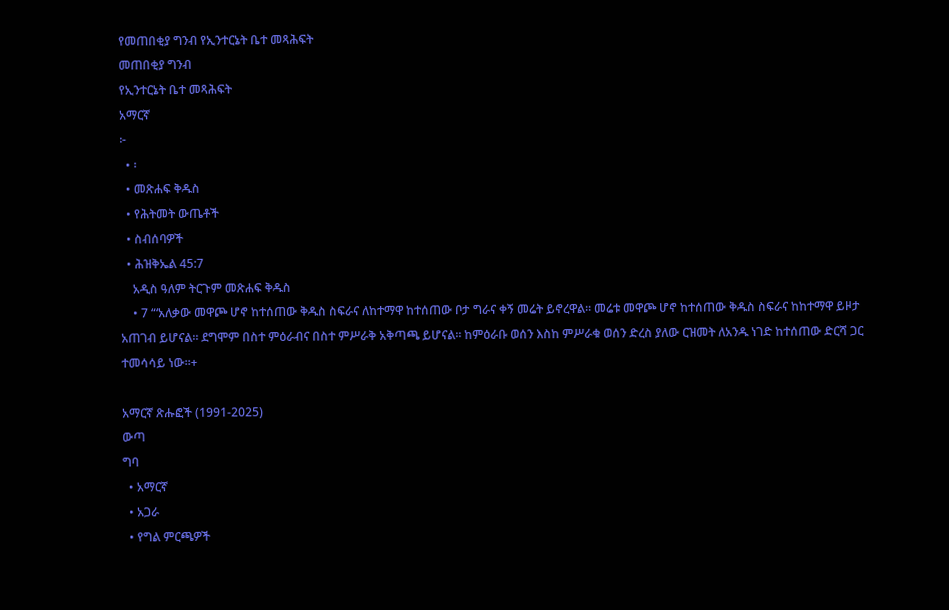የመጠበቂያ ግንብ የኢንተርኔት ቤተ መጻሕፍት
መጠበቂያ ግንብ
የኢንተርኔት ቤተ መጻሕፍት
አማርኛ
፦
  • ፡
  • መጽሐፍ ቅዱስ
  • የሕትመት ውጤቶች
  • ስብሰባዎች
  • ሕዝቅኤል 45:7
    አዲስ ዓለም ትርጉም መጽሐፍ ቅዱስ
    • 7 “‘አለቃው መዋጮ ሆኖ ከተሰጠው ቅዱስ ስፍራና ለከተማዋ ከተሰጠው ቦታ ግራና ቀኝ መሬት ይኖረዋል። መሬቱ መዋጮ ሆኖ ከተሰጠው ቅዱስ ስፍራና ከከተማዋ ይዞታ አጠገብ ይሆናል። ደግሞም በስተ ምዕራብና በስተ ምሥራቅ አቅጣጫ ይሆናል። ከምዕራቡ ወሰን እስከ ምሥራቁ ወሰን ድረስ ያለው ርዝመት ለአንዱ ነገድ ከተሰጠው ድርሻ ጋር ተመሳሳይ ነው።+

አማርኛ ጽሑፎች (1991-2025)
ውጣ
ግባ
  • አማርኛ
  • አጋራ
  • የግል ምርጫዎች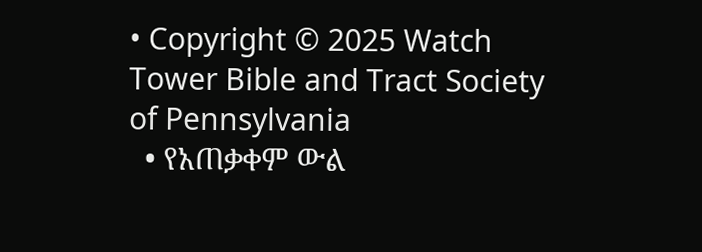• Copyright © 2025 Watch Tower Bible and Tract Society of Pennsylvania
  • የአጠቃቀም ውል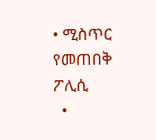• ሚስጥር የመጠበቅ ፖሊሲ
  •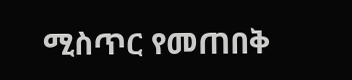ሚስጥር የመጠበቅ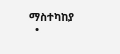ማስተካከያ
  •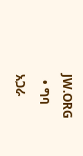JW.ORG
  • ግባ
አጋራ